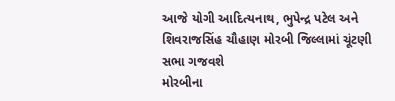આજે યોગી આદિત્યનાથ, ભુપેન્દ્ર પટેલ અને શિવરાજસિંહ ચૌહાણ મોરબી જિલ્લામાં ચૂંટણી સભા ગજવશે
મોરબીના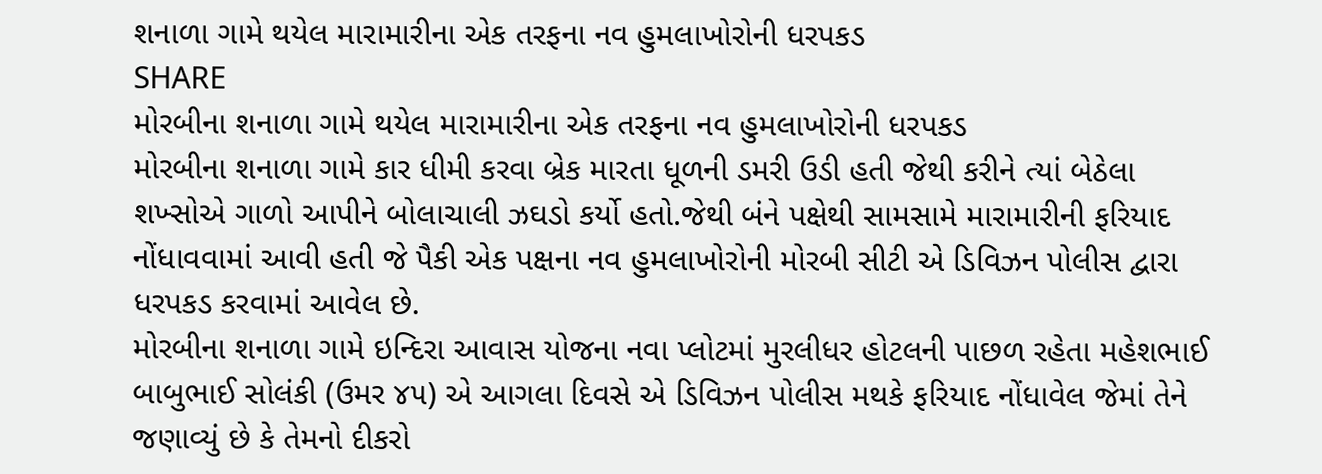શનાળા ગામે થયેલ મારામારીના એક તરફના નવ હુમલાખોરોની ધરપકડ
SHARE
મોરબીના શનાળા ગામે થયેલ મારામારીના એક તરફના નવ હુમલાખોરોની ધરપકડ
મોરબીના શનાળા ગામે કાર ધીમી કરવા બ્રેક મારતા ધૂળની ડમરી ઉડી હતી જેથી કરીને ત્યાં બેઠેલા શખ્સોએ ગાળો આપીને બોલાચાલી ઝઘડો કર્યો હતો.જેથી બંને પક્ષેથી સામસામે મારામારીની ફરિયાદ નોંધાવવામાં આવી હતી જે પૈકી એક પક્ષના નવ હુમલાખોરોની મોરબી સીટી એ ડિવિઝન પોલીસ દ્વારા ધરપકડ કરવામાં આવેલ છે.
મોરબીના શનાળા ગામે ઇન્દિરા આવાસ યોજના નવા પ્લોટમાં મુરલીધર હોટલની પાછળ રહેતા મહેશભાઈ બાબુભાઈ સોલંકી (ઉમર ૪૫) એ આગલા દિવસે એ ડિવિઝન પોલીસ મથકે ફરિયાદ નોંધાવેલ જેમાં તેને જણાવ્યું છે કે તેમનો દીકરો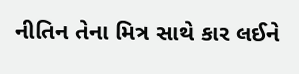નીતિન તેના મિત્ર સાથે કાર લઈને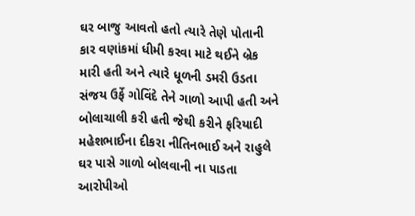ઘર બાજુ આવતો હતો ત્યારે તેણે પોતાની કાર વણાંકમાં ધીમી કરવા માટે થઈને બ્રેક મારી હતી અને ત્યારે ધૂળની ડમરી ઉડતા સંજય ઉર્ફે ગોવિંદે તેને ગાળો આપી હતી અને બોલાચાલી કરી હતી જેથી કરીને ફરિયાદી મહેશભાઈના દીકરા નીતિનભાઈ અને રાહુલે ઘર પાસે ગાળો બોલવાની ના પાડતા આરોપીઓ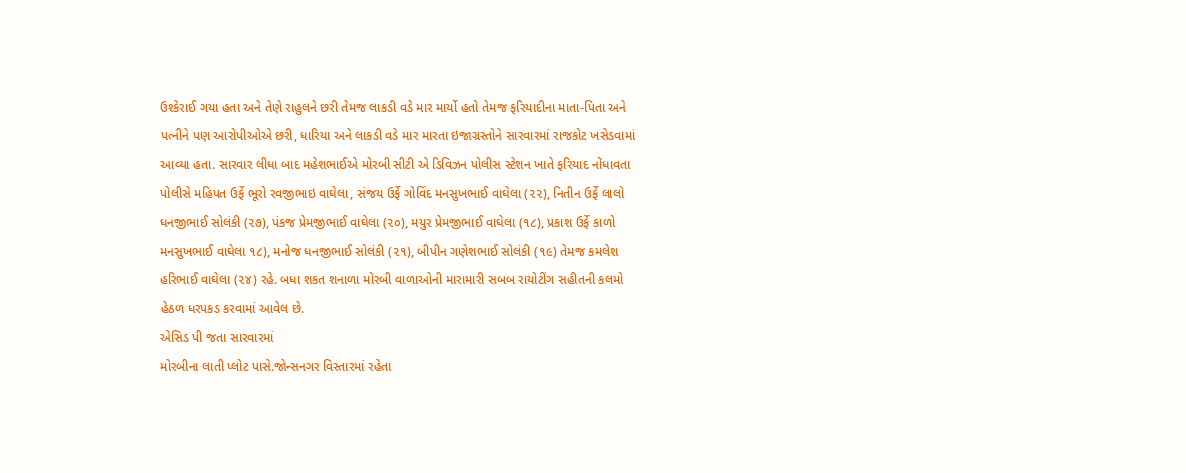ઉશ્કેરાઈ ગયા હતા અને તેણે રાહુલને છરી તેમજ લાકડી વડે માર માર્યો હતો તેમજ ફરિયાદીના માતા-પિતા અને પત્નીને પણ આરોપીઓએ છરી, ધારિયા અને લાકડી વડે માર મારતા ઇજાગ્રસ્તોને સારવારમાં રાજકોટ ખસેડવામાં આવ્યા હતા. સારવાર લીધા બાદ મહેશભાઈએ મોરબી સીટી એ ડિવિઝન પોલીસ સ્ટેશન ખાતે ફરિયાદ નોંધાવતા પોલીસે મહિપત ઉર્ફે ભૂરો રવજીભાઇ વાઘેલા, સંજય ઉર્ફે ગોવિંદ મનસુખભાઈ વાઘેલા (૨૨), નિતીન ઉર્ફે લાલો ધનજીભાઈ સોલંકી (૨૭), પંકજ પ્રેમજીભાઈ વાઘેલા (૨૦), મયુર પ્રેમજીભાઈ વાઘેલા (૧૮), પ્રકાશ ઉર્ફે કાળો મનસુખભાઈ વાઘેલા ૧૮), મનોજ ધનજીભાઈ સોલંકી (૨૧), બીપીન ગણેશભાઈ સોલંકી (૧૯) તેમજ કમલેશ હરિભાઈ વાઘેલા (૨૪) રહે. બધા શકત શનાળા મોરબી વાળાઓની મારામારી સબબ રાયોટીંગ સહીતની કલમો હેઠળ ધરપકડ કરવામાં આવેલ છે.
એસિડ પી જતા સારવારમાં
મોરબીના લાતી પ્લોટ પાસે.જોન્સનગર વિસ્તારમાં રહેતા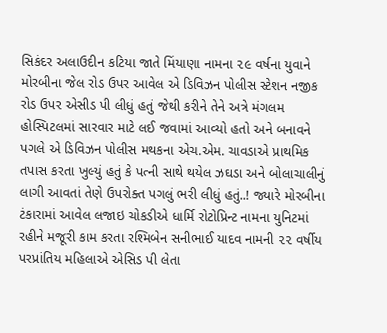સિકંદર અલાઉદીન કટિયા જાતે મિંયાણા નામના ૨૯ વર્ષના યુવાને મોરબીના જેલ રોડ ઉપર આવેલ એ ડિવિઝન પોલીસ સ્ટેશન નજીક રોડ ઉપર એસીડ પી લીધું હતું જેથી કરીને તેને અત્રે મંગલમ હોસ્પિટલમાં સારવાર માટે લઈ જવામાં આવ્યો હતો અને બનાવને પગલે એ ડિવિઝન પોલીસ મથકના એચ.એમ. ચાવડાએ પ્રાથમિક તપાસ કરતા ખુલ્યું હતું કે પત્ની સાથે થયેલ ઝઘડા અને બોલાચાલીનું લાગી આવતાં તેણે ઉપરોક્ત પગલું ભરી લીધું હતું..! જ્યારે મોરબીના ટંકારામાં આવેલ લજાઇ ચોકડીએ ધાર્મિ રોટોપ્રિન્ટ નામના યુનિટમાં રહીને મજૂરી કામ કરતા રશ્મિબેન સનીભાઈ યાદવ નામની ૨૨ વર્ષીય પરપ્રાંતિય મહિલાએ એસિડ પી લેતા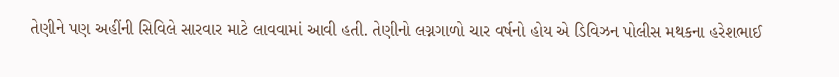તેણીને પણ અહીંની સિવિલે સારવાર માટે લાવવામાં આવી હતી. તેણીનો લગ્નગાળો ચાર વર્ષનો હોય એ ડિવિઝન પોલીસ મથકના હરેશભાઈ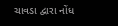ચાવડા દ્વારા નોંધ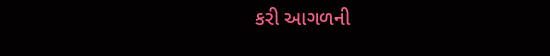કરી આગળની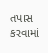તપાસ કરવામાં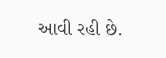આવી રહી છે.